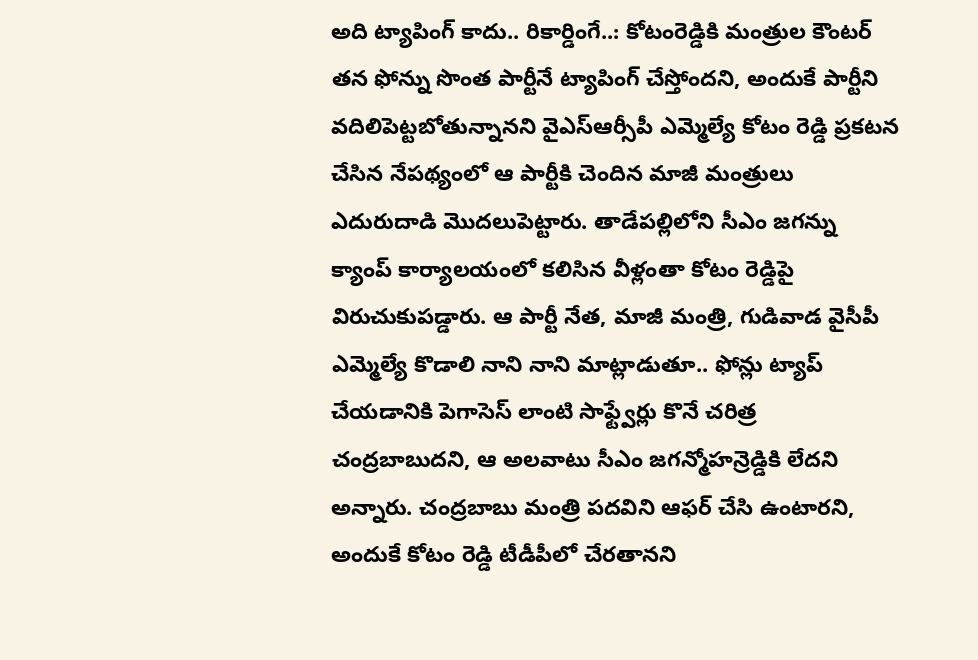అది ట్యాపింగ్ కాదు.. రికార్డింగే..: కోటంరెడ్డికి మంత్రుల కౌంటర్
తన ఫోన్ను సొంత పార్టీనే ట్యాపింగ్ చేస్తోందని, అందుకే పార్టీని వదిలిపెట్టబోతున్నానని వైఎస్ఆర్సీపీ ఎమ్మెల్యే కోటం రెడ్డి ప్రకటన చేసిన నేపథ్యంలో ఆ పార్టీకి చెందిన మాజీ మంత్రులు ఎదురుదాడి మొదలుపెట్టారు. తాడేపల్లిలోని సీఎం జగన్ను క్యాంప్ కార్యాలయంలో కలిసిన వీళ్లంతా కోటం రెడ్డిపై విరుచుకుపడ్డారు. ఆ పార్టీ నేత, మాజీ మంత్రి, గుడివాడ వైసీపీ ఎమ్మెల్యే కొడాలి నాని నాని మాట్లాడుతూ.. ఫోన్లు ట్యాప్ చేయడానికి పెగాసెస్ లాంటి సాఫ్ట్వేర్లు కొనే చరిత్ర చంద్రబాబుదని, ఆ అలవాటు సీఎం జగన్మోహన్రెడ్డికి లేదని అన్నారు. చంద్రబాబు మంత్రి పదవిని ఆఫర్ చేసి ఉంటారని, అందుకే కోటం రెడ్డి టీడీపీలో చేరతానని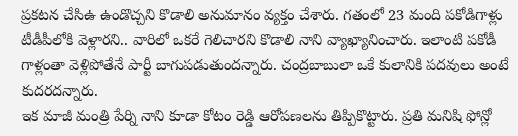ప్రకటన చేసిఉ ఉండొచ్చని కొడాలి అనుమానం వ్యక్తం చేశారు. గతంలో 23 మంది పకోడిగాళ్లు టీడీపీలోకి వెళ్లారని.. వారిలో ఒకరే గెలిచారని కొడాలి నాని వ్యాఖ్యానించారు. ఇలాంటి పకోడీ గాళ్లంతా వెళ్లిపోతేనే పార్టీ బాగుపడుతుందన్నారు. చంద్రబాబులా ఒకే కులానికి పదవులు అంటే కుదరదన్నారు.
ఇక మాజీ మంత్రి పేర్ని నాని కూడా కోటం రెడ్డి ఆరోపణలను తిప్పికొట్టారు. ప్రతి మనిషి ఫోన్లో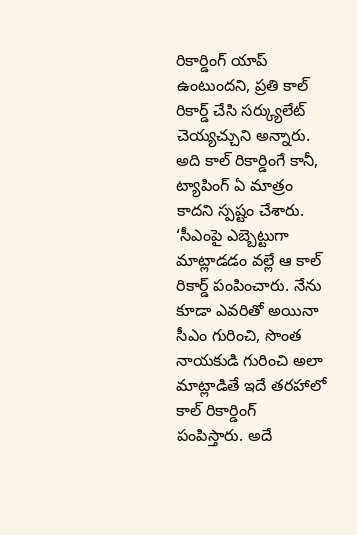రికార్డింగ్ యాప్ ఉంటుందని, ప్రతి కాల్ రికార్డ్ చేసి సర్క్యులేట్ చెయ్యచ్చుని అన్నారు. అది కాల్ రికార్డింగే కానీ, ట్యాపింగ్ ఏ మాత్రం కాదని స్పష్టం చేశారు. ‘సీఎంపై ఎబ్బెట్టుగా మాట్లాడడం వల్లే ఆ కాల్ రికార్డ్ పంపించారు. నేను కూడా ఎవరితో అయినా సీఎం గురించి, సొంత నాయకుడి గురించి అలా మాట్లాడితే ఇదే తరహాలో కాల్ రికార్డింగ్ పంపిస్తారు. అదే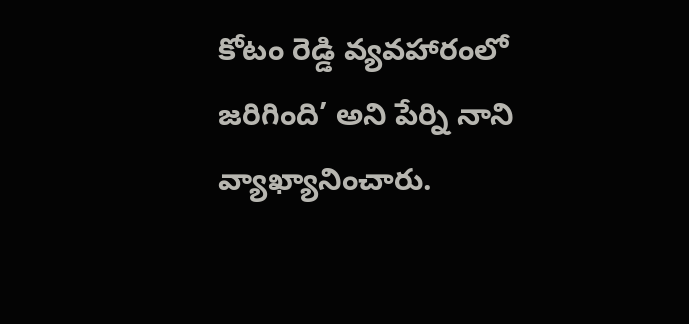కోటం రెడ్డి వ్యవహారంలో జరిగింది’ అని పేర్ని నాని వ్యాఖ్యానించారు.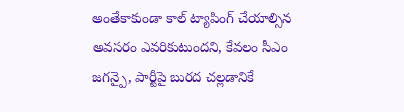అంతేకాకుండా కాల్ ట్యాపింగ్ చేయాల్సిన అవసరం ఎవరికుటుందని, కేవలం సీఎం జగన్పై, పార్టీపై బురద చల్లడానికే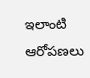ఇలాంటి ఆరోపణలు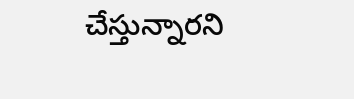చేస్తున్నారని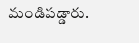మండిపడ్డారు.